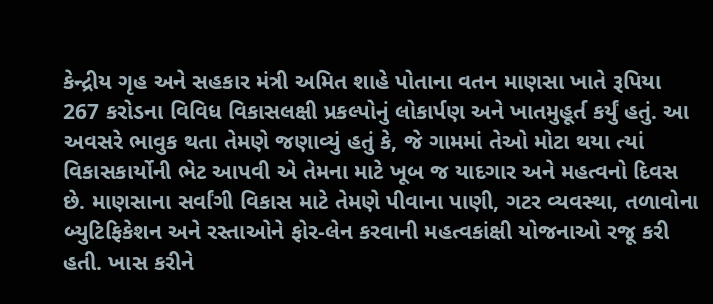કેન્દ્રીય ગૃહ અને સહકાર મંત્રી અમિત શાહે પોતાના વતન માણસા ખાતે રૂપિયા 267 કરોડના વિવિધ વિકાસલક્ષી પ્રકલ્પોનું લોકાર્પણ અને ખાતમુહૂર્ત કર્યું હતું. આ અવસરે ભાવુક થતા તેમણે જણાવ્યું હતું કે, જે ગામમાં તેઓ મોટા થયા ત્યાં વિકાસકાર્યોની ભેટ આપવી એ તેમના માટે ખૂબ જ યાદગાર અને મહત્વનો દિવસ છે. માણસાના સર્વાંગી વિકાસ માટે તેમણે પીવાના પાણી, ગટર વ્યવસ્થા, તળાવોના બ્યુટિફિકેશન અને રસ્તાઓને ફોર-લેન કરવાની મહત્વકાંક્ષી યોજનાઓ રજૂ કરી હતી. ખાસ કરીને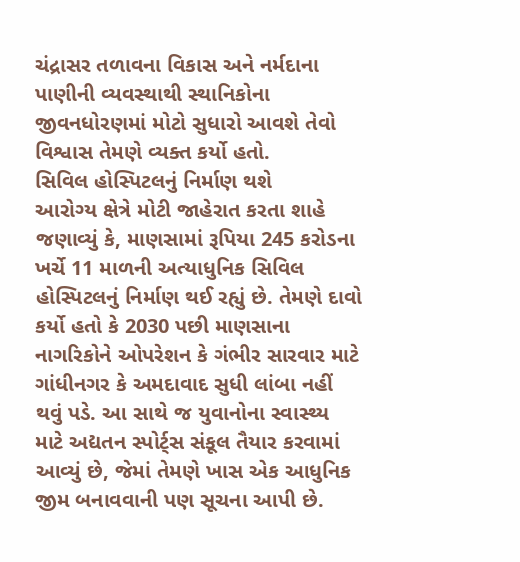ચંદ્રાસર તળાવના વિકાસ અને નર્મદાના પાણીની વ્યવસ્થાથી સ્થાનિકોના જીવનધોરણમાં મોટો સુધારો આવશે તેવો વિશ્વાસ તેમણે વ્યક્ત કર્યો હતો.
સિવિલ હોસ્પિટલનું નિર્માણ થશે
આરોગ્ય ક્ષેત્રે મોટી જાહેરાત કરતા શાહે જણાવ્યું કે, માણસામાં રૂપિયા 245 કરોડના ખર્ચે 11 માળની અત્યાધુનિક સિવિલ હોસ્પિટલનું નિર્માણ થઈ રહ્યું છે. તેમણે દાવો કર્યો હતો કે 2030 પછી માણસાના નાગરિકોને ઓપરેશન કે ગંભીર સારવાર માટે ગાંધીનગર કે અમદાવાદ સુધી લાંબા નહીં થવું પડે. આ સાથે જ યુવાનોના સ્વાસ્થ્ય માટે અદ્યતન સ્પોર્ટ્સ સંકૂલ તૈયાર કરવામાં આવ્યું છે, જેમાં તેમણે ખાસ એક આધુનિક જીમ બનાવવાની પણ સૂચના આપી છે.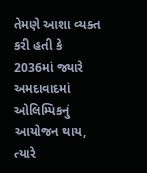તેમણે આશા વ્યક્ત કરી હતી કે 2036માં જ્યારે અમદાવાદમાં ઓલિમ્પિકનું આયોજન થાય, ત્યારે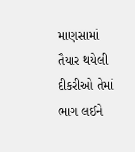માણસામાં તૈયાર થયેલી દીકરીઓ તેમાં ભાગ લઈને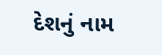દેશનું નામ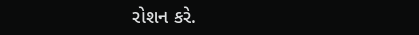રોશન કરે.